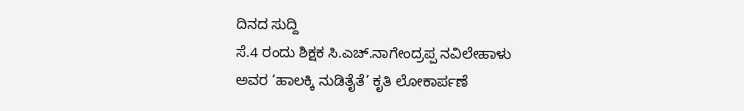ದಿನದ ಸುದ್ದಿ
ಸೆ.4 ರಂದು ಶಿಕ್ಷಕ ಸಿ.ಎಚ್.ನಾಗೇಂದ್ರಪ್ಪ ನವಿಲೇಹಾಳು ಅವರ ‘ಹಾಲಕ್ಕಿ ನುಡಿತೈತೆ’ ಕೃತಿ ಲೋಕಾರ್ಪಣೆ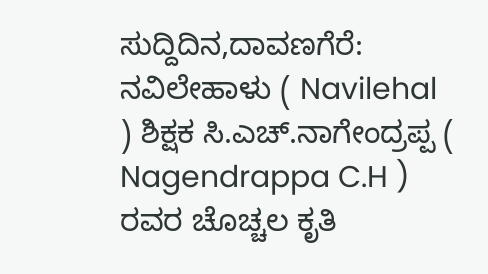ಸುದ್ದಿದಿನ,ದಾವಣಗೆರೆ: ನವಿಲೇಹಾಳು ( Navilehal ) ಶಿಕ್ಷಕ ಸಿ.ಎಚ್.ನಾಗೇಂದ್ರಪ್ಪ ( Nagendrappa C.H ) ರವರ ಚೊಚ್ಚಲ ಕೃತಿ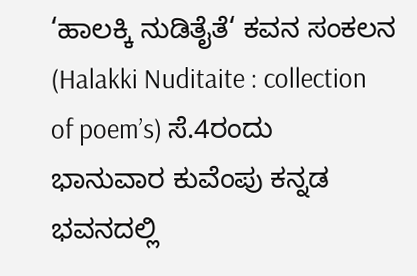‘ಹಾಲಕ್ಕಿ ನುಡಿತೈತೆ‘ ಕವನ ಸಂಕಲನ (Halakki Nuditaite : collection of poem’s) ಸೆ.4ರಂದು ಭಾನುವಾರ ಕುವೆಂಪು ಕನ್ನಡ ಭವನದಲ್ಲಿ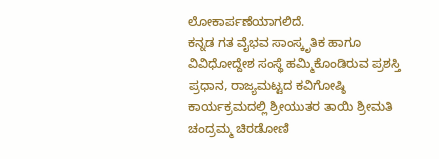ಲೋಕಾರ್ಪಣೆಯಾಗಲಿದೆ.
ಕನ್ನಡ ಗತ ವೈಭವ ಸಾಂಸ್ಕೃತಿಕ ಹಾಗೂ ವಿವಿಧೋದ್ದೇಶ ಸಂಸ್ಥೆ ಹಮ್ಮಿಕೊಂಡಿರುವ ಪ್ರಶಸ್ತಿ ಪ್ರಧಾನ, ರಾಜ್ಯಮಟ್ಟದ ಕವಿಗೋಷ್ಠಿ ಕಾರ್ಯಕ್ರಮದಲ್ಲಿ ಶ್ರೀಯುತರ ತಾಯಿ ಶ್ರೀಮತಿ ಚಂದ್ರಮ್ಮ ಚಿರಡೋಣಿ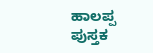ಹಾಲಪ್ಪ ಪುಸ್ತಕ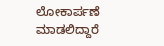ಲೋಕಾರ್ಪಣೆ ಮಾಡಲಿದ್ದಾರೆ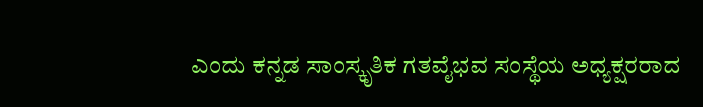ಎಂದು ಕನ್ನಡ ಸಾಂಸ್ಕೃತಿಕ ಗತವೈಭವ ಸಂಸ್ಥೆಯ ಅಧ್ಯಕ್ಷರರಾದ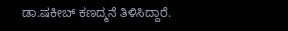ಡಾ.ಷಕೀಬ್ ಕಣದ್ಮನೆ ತಿಳಿಸಿದ್ದಾರೆ.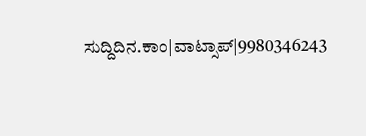ಸುದ್ದಿದಿನ.ಕಾಂ|ವಾಟ್ಸಾಪ್|9980346243